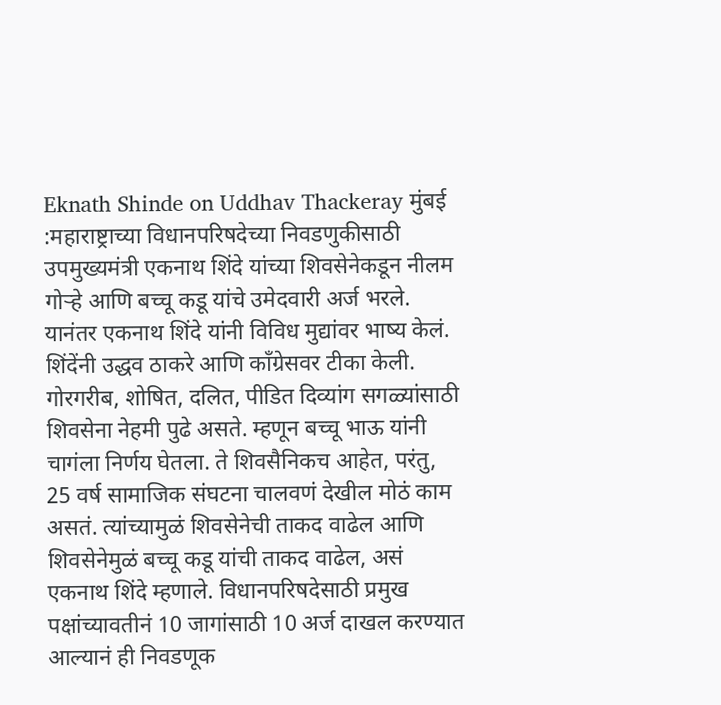Eknath Shinde on Uddhav Thackeray मुंबई :महाराष्ट्राच्या विधानपरिषदेच्या निवडणुकीसाठी उपमुख्यमंत्री एकनाथ शिंदे यांच्या शिवसेनेकडून नीलम गोऱ्हे आणि बच्चू कडू यांचे उमेदवारी अर्ज भरले. यानंतर एकनाथ शिंदे यांनी विविध मुद्यांवर भाष्य केलं. शिंदेंनी उद्धव ठाकरे आणि काँग्रेसवर टीका केली. गोरगरीब, शोषित, दलित, पीडित दिव्यांग सगळ्यांसाठी शिवसेना नेहमी पुढे असते. म्हणून बच्चू भाऊ यांनी चागंला निर्णय घेतला. ते शिवसैनिकच आहेत, परंतु, 25 वर्ष सामाजिक संघटना चालवणं देखील मोठं काम असतं. त्यांच्यामुळं शिवसेनेची ताकद वाढेल आणि शिवसेनेमुळं बच्चू कडू यांची ताकद वाढेल, असं एकनाथ शिंदे म्हणाले. विधानपरिषदेसाठी प्रमुख पक्षांच्यावतीनं 10 जागांसाठी 10 अर्ज दाखल करण्यात आल्यानं ही निवडणूक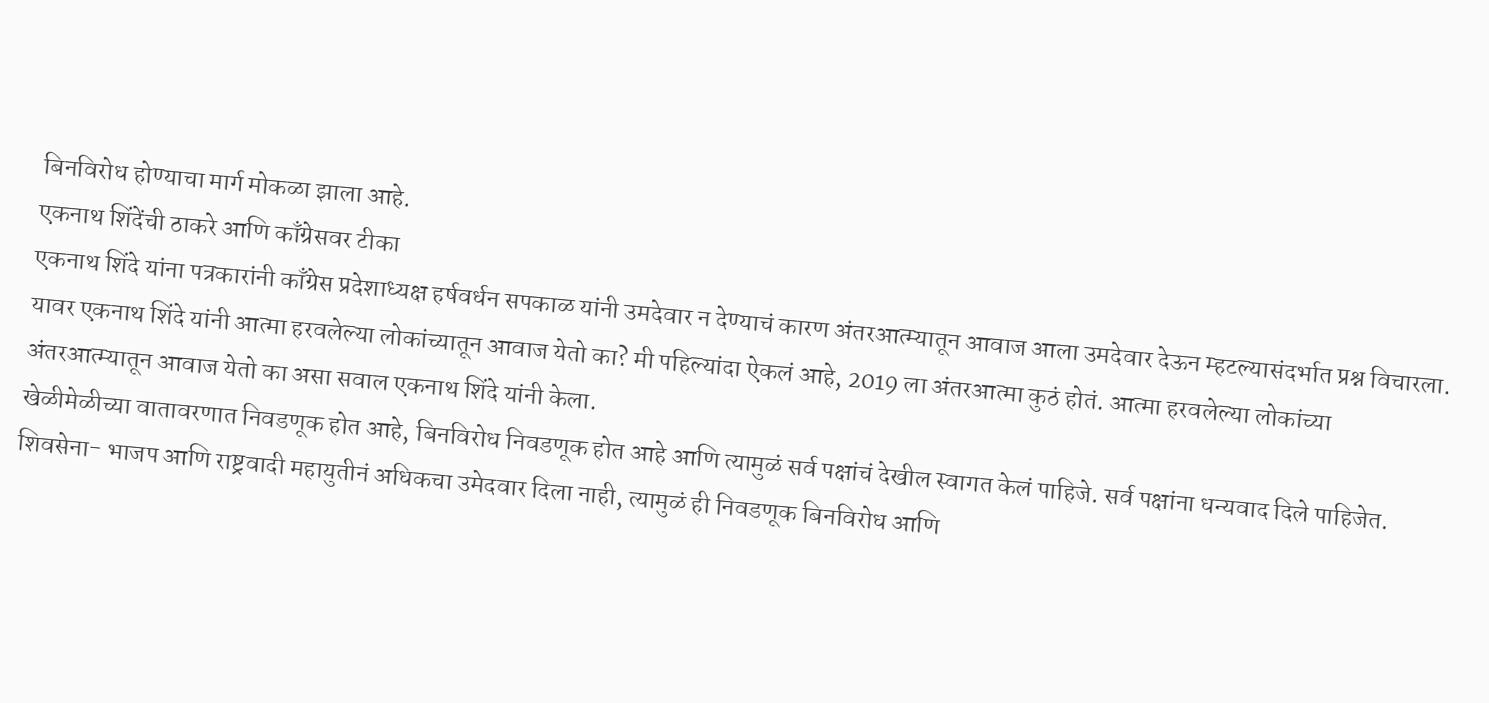बिनविरोध होण्याचा मार्ग मोकळा झाला आहे.
एकनाथ शिंदेंची ठाकरे आणि काँग्रेसवर टीका
एकनाथ शिंदे यांना पत्रकारांनी काँग्रेस प्रदेशाध्यक्ष हर्षवर्धन सपकाळ यांनी उमदेवार न देण्याचं कारण अंतरआत्म्यातून आवाज आला उमदेवार देऊन म्हटल्यासंदर्भात प्रश्न विचारला. यावर एकनाथ शिंदे यांनी आत्मा हरवलेल्या लोकांच्यातून आवाज येतो का? मी पहिल्यांदा ऐकलं आहे, 2019 ला अंतरआत्मा कुठं होतं. आत्मा हरवलेल्या लोकांच्या अंतरआत्म्यातून आवाज येतो का असा सवाल एकनाथ शिंदे यांनी केला.
खेळीमेळीच्या वातावरणात निवडणूक होत आहे, बिनविरोध निवडणूक होत आहे आणि त्यामुळं सर्व पक्षांचं देखील स्वागत केलं पाहिजे. सर्व पक्षांना धन्यवाद दिले पाहिजेत. शिवसेना- भाजप आणि राष्ट्रवादी महायुतीनं अधिकचा उमेदवार दिला नाही, त्यामुळं ही निवडणूक बिनविरोध आणि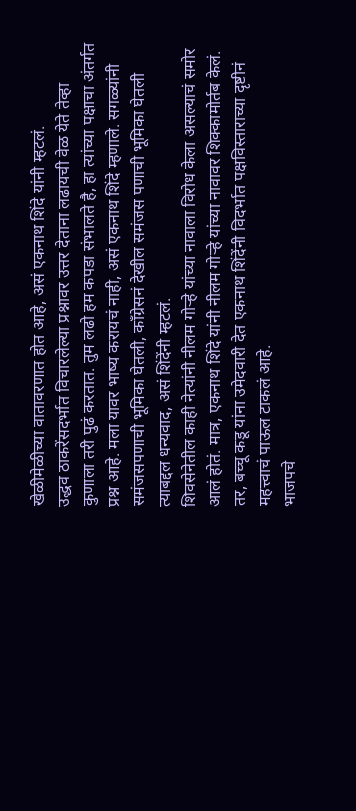खेळीमेळीच्या वातावरणात होत आहे, असं एकनाथ शिंदे यांनी म्हटलं.
उद्धव ठाकरेंसदर्भात विचारलेल्या प्रश्नावर उत्तर देताना लढायची वेळ येते तेव्हा कुणाला तरी पुढं करतात. तुम लढो हम कपडा संभालते है, हा त्यांच्या पक्षाचा अंतर्गत प्रश्न आहे. मला यावर भाष्य करायचं नाही, असं एकनाथ शिंदे म्हणाले. सगळ्यांनी समंजसपणाची भूमिका घेतली, काँग्रेसनं देखील समंजस पणाची भूमिका घेतली त्याबद्दल धन्यवाद, असं शिंदेंनी म्हटलं.
शिवसेनेतील काही नेत्यांनी नीलम गोऱ्हे यांच्या नावाला विरोध केला असल्याचं समोर आलं होतं. मात्र, एकनाथ शिंदे यांनी नीलम गोऱ्हे यांच्या नावावर शिक्कामोर्तब केलं. तर, बच्चू कडू यांना उमेदवारी देत एकनाथ शिंदेंनी विदर्भात पक्षविस्ताराच्या दृष्टीनं महत्त्वाचं पाऊल टाकलं आहे.
भाजपचे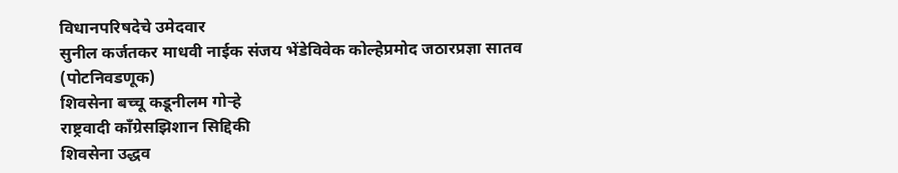विधानपरिषदेचे उमेदवार
सुनील कर्जतकर माधवी नाईक संजय भेंडेविवेक कोल्हेप्रमोद जठारप्रज्ञा सातव (पोटनिवडणूक)
शिवसेना बच्चू कडूनीलम गोऱ्हे
राष्ट्रवादी काँग्रेसझिशान सिद्दिकी
शिवसेना उद्धव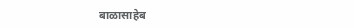बाळासाहेब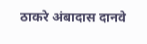ठाकरे अंबादास दानवे